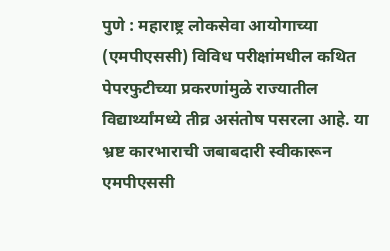पुणे : महाराष्ट्र लोकसेवा आयोगाच्या (एमपीएससी) विविध परीक्षांमधील कथित पेपरफुटीच्या प्रकरणांमुळे राज्यातील विद्यार्थ्यांमध्ये तीव्र असंतोष पसरला आहे. या भ्रष्ट कारभाराची जबाबदारी स्वीकारून एमपीएससी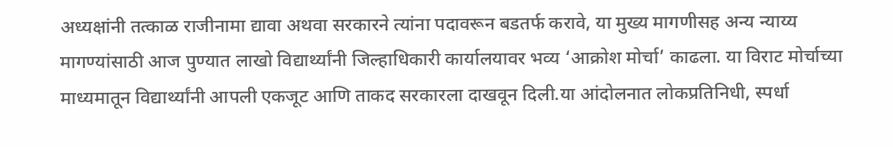अध्यक्षांनी तत्काळ राजीनामा द्यावा अथवा सरकारने त्यांना पदावरून बडतर्फ करावे, या मुख्य मागणीसह अन्य न्याय्य मागण्यांसाठी आज पुण्यात लाखो विद्यार्थ्यांनी जिल्हाधिकारी कार्यालयावर भव्य ‘आक्रोश मोर्चा’ काढला. या विराट मोर्चाच्या माध्यमातून विद्यार्थ्यांनी आपली एकजूट आणि ताकद सरकारला दाखवून दिली.या आंदोलनात लोकप्रतिनिधी, स्पर्धा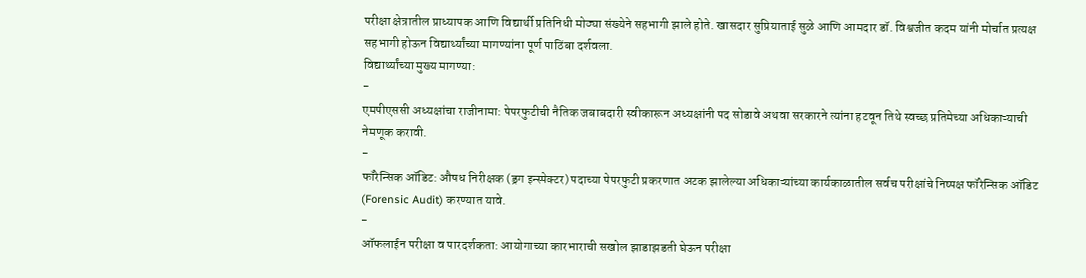परीक्षा क्षेत्रातील प्राध्यापक आणि विद्यार्थी प्रतिनिधी मोठ्या संख्येने सहभागी झाले होते. खासदार सुप्रियाताई सुळे आणि आमदार डॉ. विश्वजीत कदम यांनी मोर्चात प्रत्यक्ष सहभागी होऊन विद्यार्थ्यांच्या मागण्यांना पूर्ण पाठिंबा दर्शवला.
विद्यार्थ्यांच्या मुख्य मागण्या:
-
एमपीएससी अध्यक्षांचा राजीनामा: पेपरफुटीची नैतिक जबाबदारी स्वीकारून अध्यक्षांनी पद सोडावे अथवा सरकारने त्यांना हटवून तिथे स्वच्छ प्रतिमेच्या अधिकाऱ्याची नेमणूक करावी.
-
फॉरेन्सिक ऑडिट: औषध निरीक्षक (ड्रग इन्स्पेक्टर) पदाच्या पेपरफुटी प्रकरणात अटक झालेल्या अधिकाऱ्यांच्या कार्यकाळातील सर्वच परीक्षांचे निष्पक्ष फॉरेन्सिक ऑडिट (Forensic Audit) करण्यात यावे.
-
ऑफलाईन परीक्षा व पारदर्शकता: आयोगाच्या कारभाराची सखोल झाडाझडती घेऊन परीक्षा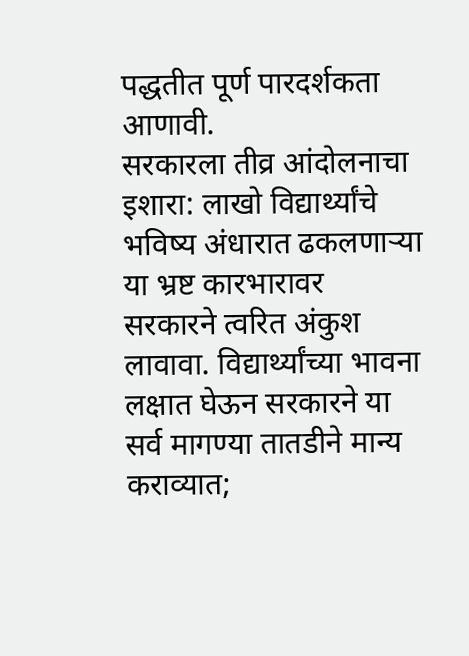पद्धतीत पूर्ण पारदर्शकता आणावी.
सरकारला तीव्र आंदोलनाचा इशारा: लाखो विद्यार्थ्यांचे भविष्य अंधारात ढकलणाऱ्या या भ्रष्ट कारभारावर सरकारने त्वरित अंकुश लावावा. विद्यार्थ्यांच्या भावना लक्षात घेऊन सरकारने या सर्व मागण्या तातडीने मान्य कराव्यात;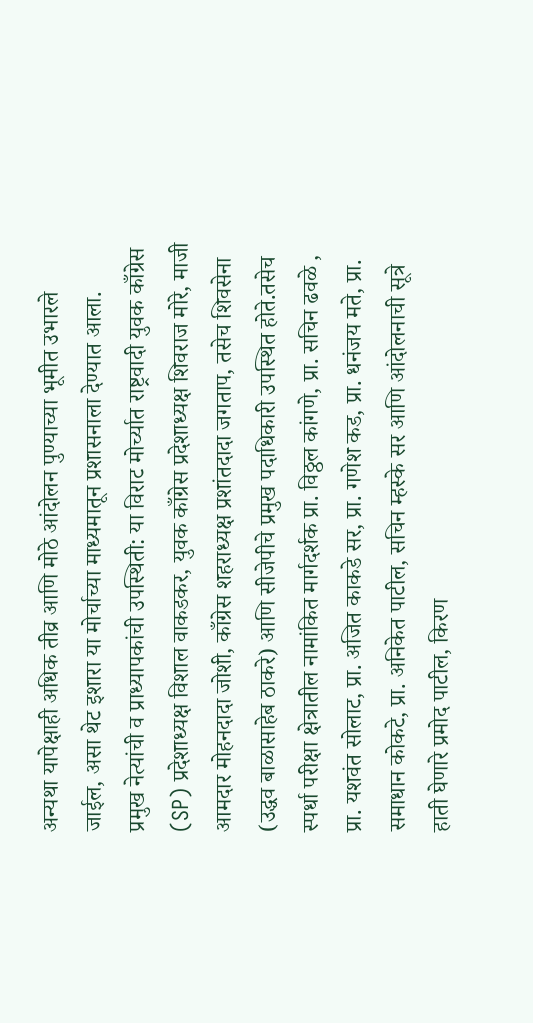अन्यथा यापेक्षाही अधिक तीव्र आणि मोठे आंदोलन पुण्याच्या भूमीत उभारले जाईल, असा थेट इशारा या मोर्चाच्या माध्यमातून प्रशासनाला देण्यात आला.
प्रमुख नेत्यांची व प्राध्यापकांची उपस्थिती: या विराट मोर्च्यात राष्ट्रवादी युवक काँग्रेस (SP) प्रदेशाध्यक्ष विशाल वाकडकर, युवक काँग्रेस प्रदेशाध्यक्ष शिवराज मोरे, माजी आमदार मोहनदादा जोशी, काँग्रेस शहराध्यक्ष प्रशांतदादा जगताप, तसेच शिवसेना (उद्धव बाळासाहेब ठाकरे) आणि सीजेपीचे प्रमुख पदाधिकारी उपस्थित होते.तसेच स्पर्धा परीक्षा क्षेत्रातील नामांकित मार्गदर्शक प्रा. विठ्ठल कांगणे, प्रा. सचिन ढवळे , प्रा. यशवंत सोलाट, प्रा. अजित काकडे सर, प्रा. गणेश कड, प्रा. धनंजय मते, प्रा. समाधान कोकटे, प्रा. अनिकेत पाटील, सचिन म्हस्के सर आणि आंदोलनाची सूत्रे हाती घेणारे प्रमोद पाटील, किरण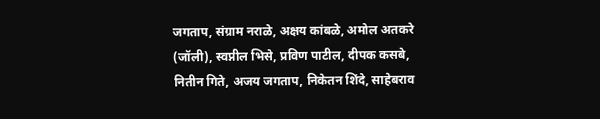जगताप, संग्राम नराळे, अक्षय कांबळे, अमोल अतकरे (जॉली), स्वप्नील भिसे, प्रविण पाटील, दीपक कसबे, नितीन गिते, अजय जगताप, निकेतन शिंदे, साहेबराव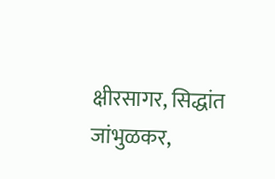क्षीरसागर, सिद्धांत जांभुळकर,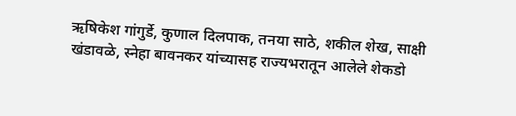ऋषिकेश गांगुर्डे, कुणाल दिलपाक, तनया साठे, शकील शेख, साक्षी खंडावळे, स्नेहा बावनकर यांच्यासह राज्यभरातून आलेले शेकडो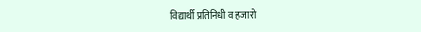विद्यार्थी प्रतिनिधी व हजारो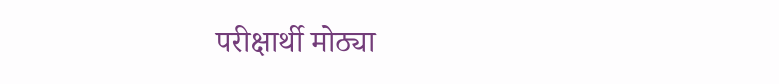परीक्षार्थी मोठ्या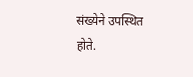संख्येने उपस्थित होते.